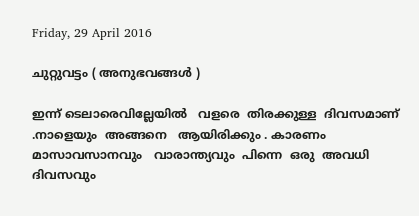Friday, 29 April 2016

ചുറ്റുവട്ടം ( അനുഭവങ്ങൾ )

ഇന്ന് ടെലാരെവില്ലേയിൽ   വളരെ  തിരക്കുള്ള  ദിവസമാണ് .നാളെയും  അങ്ങനെ   ആയിരിക്കും . കാരണം  മാസാവസാനവും   വാരാന്ത്യവും  പിന്നെ  ഒരു  അവധി ദിവസവും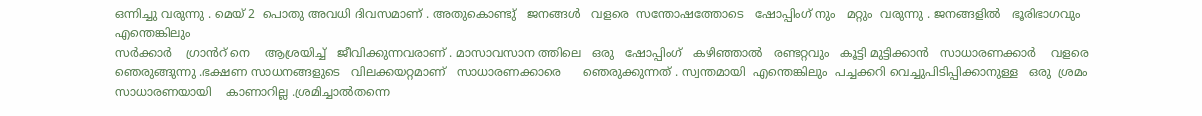ഒന്നിച്ചു വരുന്നു . മെയ്‌ 2  പൊതു അവധി ദിവസമാണ് . അതുകൊണ്ടു്   ജനങ്ങൾ   വളരെ  സന്തോഷത്തോടെ   ഷോപ്പിംഗ്‌ നും   മറ്റും  വരുന്നു . ജനങ്ങളിൽ   ഭൂരിഭാഗവും   എന്തെങ്കിലും
സർക്കാർ    ഗ്രാൻറ് നെ    ആശ്രയിച്ച്   ജീവിക്കുന്നവരാണ് . മാസാവസാന ത്തിലെ   ഒരു   ഷോപ്പിംഗ്‌   കഴിഞ്ഞാൽ   രണ്ടറ്റവും   കൂട്ടി മുട്ടിക്കാൻ   സാധാരണക്കാർ    വളരെ   ഞെരുങ്ങുന്നു .ഭക്ഷണ സാധനങ്ങളുടെ   വിലക്കയറ്റമാണ്   സാധാരണക്കാരെ      ഞെരുക്കുന്നത് . സ്വന്തമായി  എന്തെങ്കിലും  പച്ചക്കറി വെച്ചുപിടിപ്പിക്കാനുള്ള   ഒരു  ശ്രമം  സാധാരണയായി    കാണാറില്ല .ശ്രമിച്ചാൽതന്നെ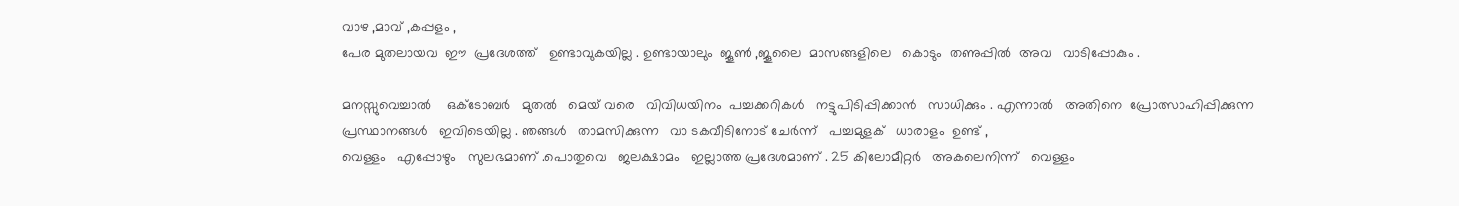വാഴ ,മാവ് ,കപ്പളം ,
പേര മുതലായവ  ഈ  പ്രദേശത്ത്   ഉണ്ടാവുകയില്ല . ഉണ്ടായാലും  ജൂൺ ,ജൂലൈ  മാസങ്ങളിലെ   കൊടും  തണുപ്പിൽ  അവ   വാടിപ്പോകും .

മനസ്സുവെച്ചാൽ    ഒക്ടോബർ   മുതൽ   മെയ്‌ വരെ   വിവിധയിനം  പച്ചക്കറികൾ   നട്ടുപിടിപ്പിക്കാൻ   സാധിക്കും . എന്നാൽ   അതിനെ  പ്രോത്സാഹിപ്പിക്കുന്ന   പ്രസ്ഥാനങ്ങൾ   ഇവിടെയില്ല . ഞങ്ങൾ   താമസിക്കുന്ന   വാ ടകവീടിനോട് ചേർന്ന്   പച്ചമുളക്   ധാരാളം  ഉണ്ട് ,
വെള്ളം   എപ്പോഴും   സുലഭമാണ് .പൊതുവെ   ജലക്ഷാമം   ഇല്ലാത്ത പ്രദേശമാണ് . 25 കിലോമീറ്റർ   അകലെനിന്ന്   വെള്ളം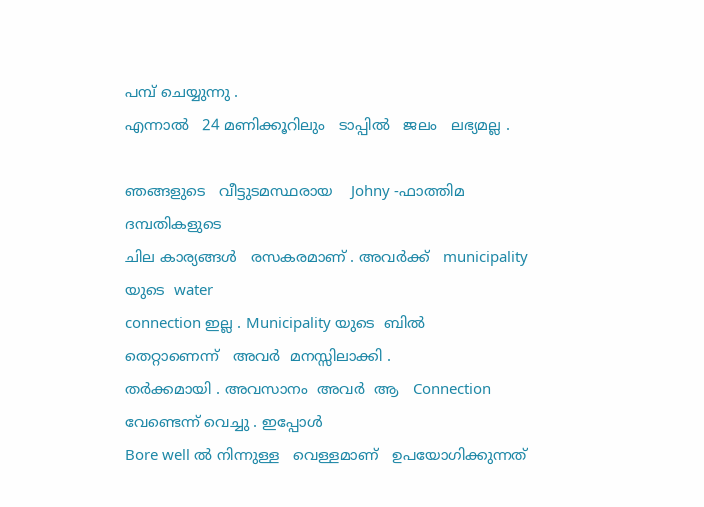പമ്പ്‌ ചെയ്യുന്നു .
എന്നാൽ   24 മണിക്കൂറിലും   ടാപ്പിൽ   ജലം   ലഭ്യമല്ല .

ഞങ്ങളുടെ   വീട്ടുടമസ്ഥരായ    Johny -ഫാത്തിമ   ദമ്പതികളുടെ
ചില കാര്യങ്ങൾ   രസകരമാണ് . അവർക്ക്   municipality യുടെ  water
connection ഇല്ല . Municipality യുടെ  ബിൽ    തെറ്റാണെന്ന്   അവർ  മനസ്സിലാക്കി .
തർക്കമായി . അവസാനം  അവർ  ആ   Connection  വേണ്ടെന്ന് വെച്ചു . ഇപ്പോൾ
Bore well ൽ നിന്നുള്ള   വെള്ളമാണ്   ഉപയോഗിക്കുന്നത്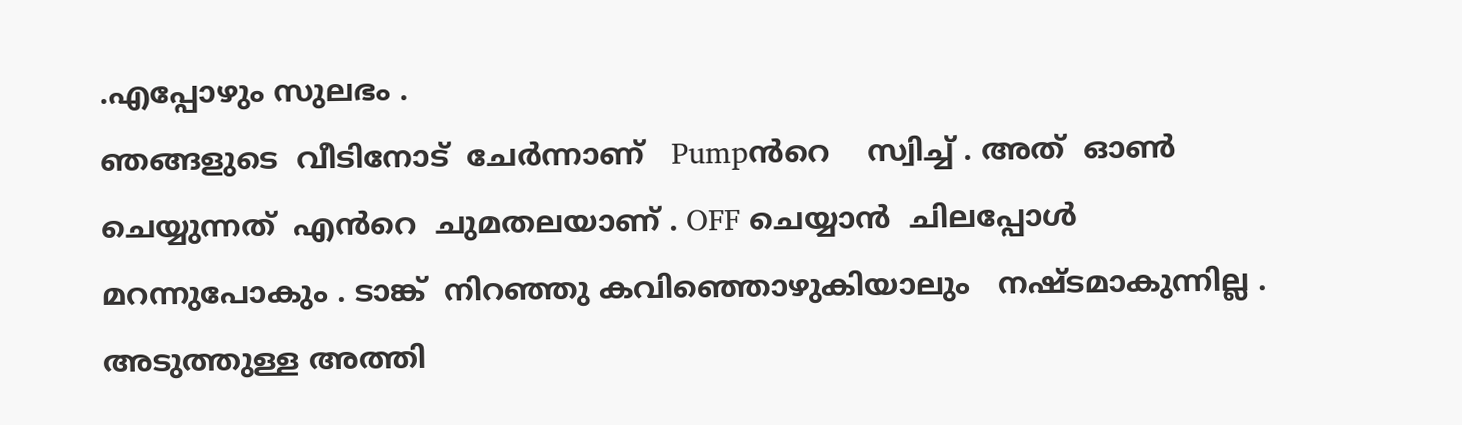.എപ്പോഴും സുലഭം .
ഞങ്ങളുടെ  വീടിനോട്  ചേർന്നാണ്   Pumpൻറെ    സ്വിച്ച് . അത്  ഓൺ ചെയ്യുന്നത്  എൻറെ  ചുമതലയാണ് . OFF ചെയ്യാൻ  ചിലപ്പോൾ  മറന്നുപോകും . ടാങ്ക്  നിറഞ്ഞു കവിഞ്ഞൊഴുകിയാലും   നഷ്ടമാകുന്നില്ല . അടുത്തുള്ള അത്തി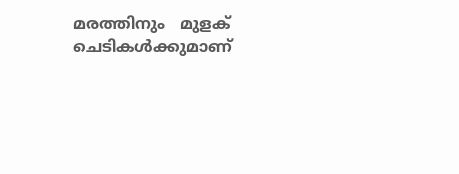മരത്തിനും   മുളക്‌ ചെടികൾക്കുമാണ്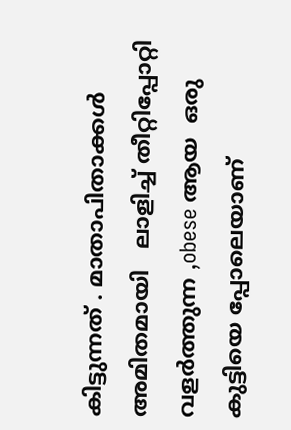കിട്ടുന്നത് . മാതാപിതാക്കൾ
അമിതമായി   ലാളിച്ച് തീറ്റിപ്പോറ്റി വളർത്തുന്ന ,obese ആയ  ഒരു കുട്ടിയെ പ്പോലെയാണ്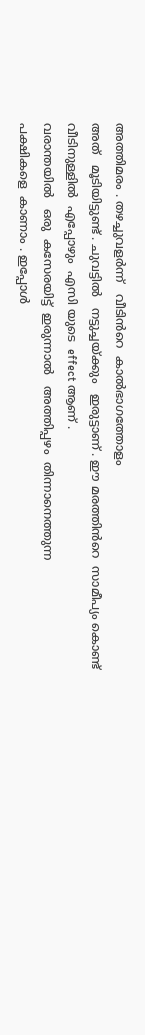അത്തിമരം . തഴച്ചുവളർന്ന്   വീടിൻറെ  കാൽഭാഗത്തോളം
അത്   മൂടിയിട്ടുണ്ട്‌ . ചുവട്ടിൽ   നട്ടുച്ചയ്ക്കും   ഇരുട്ടാണ്‌ . ഈ മരത്തിൻറെ  സാമീപ്യം കൊണ്ട്   വീടിനുള്ളിൽ  എപ്പോഴും  എസി യുടെ  effect ആണ് .
വരാന്തയിൽ   ഒരു  കസേരയിട്ട്  ഇരുന്നാൽ   അത്തിപ്പഴം  തിന്നാനെത്തുന്ന
പക്ഷികളെ  കാണാം . ഇപ്പോൾ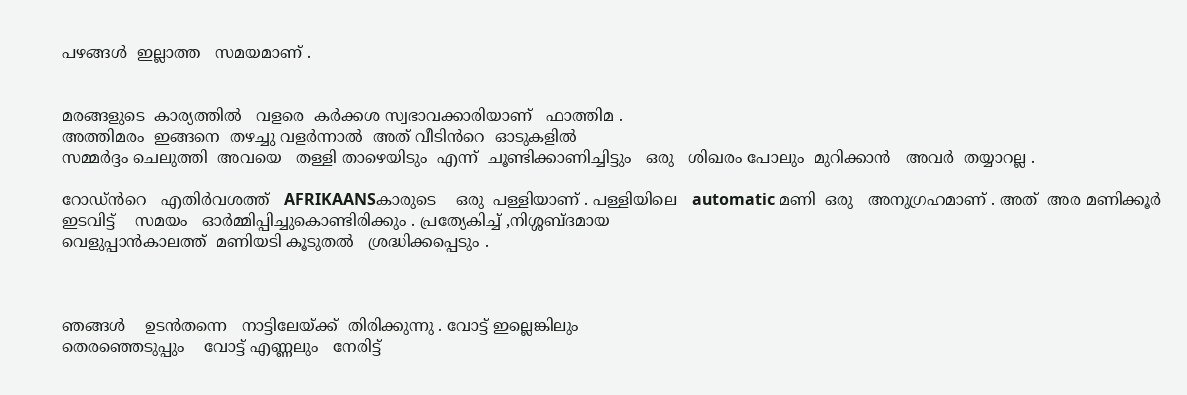പഴങ്ങൾ  ഇല്ലാത്ത   സമയമാണ് .


മരങ്ങളുടെ  കാര്യത്തിൽ   വളരെ  കർക്കശ സ്വഭാവക്കാരിയാണ്   ഫാത്തിമ .
അത്തിമരം  ഇങ്ങനെ  തഴച്ചു വളർന്നാൽ  അത് വീടിൻറെ  ഓടുകളിൽ
സമ്മർദ്ദം ചെലുത്തി  അവയെ   തള്ളി താഴെയിടും  എന്ന്  ചൂണ്ടിക്കാണിച്ചിട്ടും   ഒരു   ശിഖരം പോലും  മുറിക്കാൻ   അവർ  തയ്യാറല്ല .

റോഡ്‌ൻറെ   എതിർവശത്ത്   AFRIKAANSകാരുടെ    ഒരു  പള്ളിയാണ് . പള്ളിയിലെ   automatic മണി  ഒരു   അനുഗ്രഹമാണ് . അത്  അര മണിക്കൂർ
ഇടവിട്ട്‌    സമയം   ഓർമ്മിപ്പിച്ചുകൊണ്ടിരിക്കും . പ്രത്യേകിച്ച് ,നിശ്ശബ്ദമായ
വെളുപ്പാൻകാലത്ത്  മണിയടി കൂടുതൽ   ശ്രദ്ധിക്കപ്പെടും .



ഞങ്ങൾ    ഉടൻതന്നെ   നാട്ടിലേയ്ക്ക്  തിരിക്കുന്നു . വോട്ട് ഇല്ലെങ്കിലും
തെരഞ്ഞെടുപ്പും    വോട്ട് എണ്ണലും   നേരിട്ട്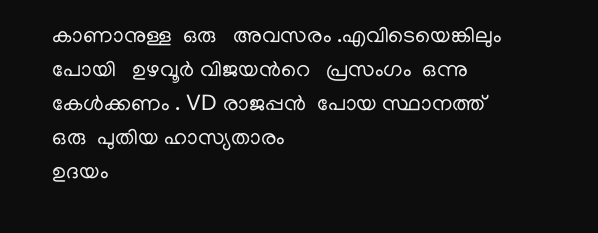കാണാനുള്ള  ഒരു   അവസരം .എവിടെയെങ്കിലും പോയി   ഉഴവൂർ വിജയൻറെ   പ്രസംഗം  ഒന്നു കേൾക്കണം . VD രാജപ്പൻ  പോയ സ്ഥാനത്ത്   ഒരു  പുതിയ ഹാസ്യതാരം
ഉദയം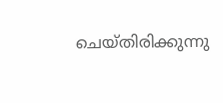ചെയ്തിരിക്കുന്നു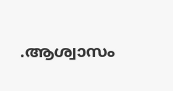.ആശ്വാസം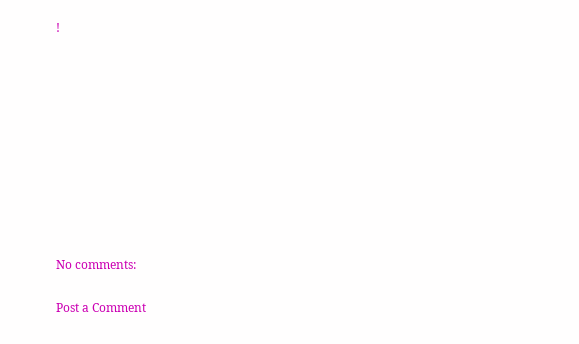!










No comments:

Post a Comment